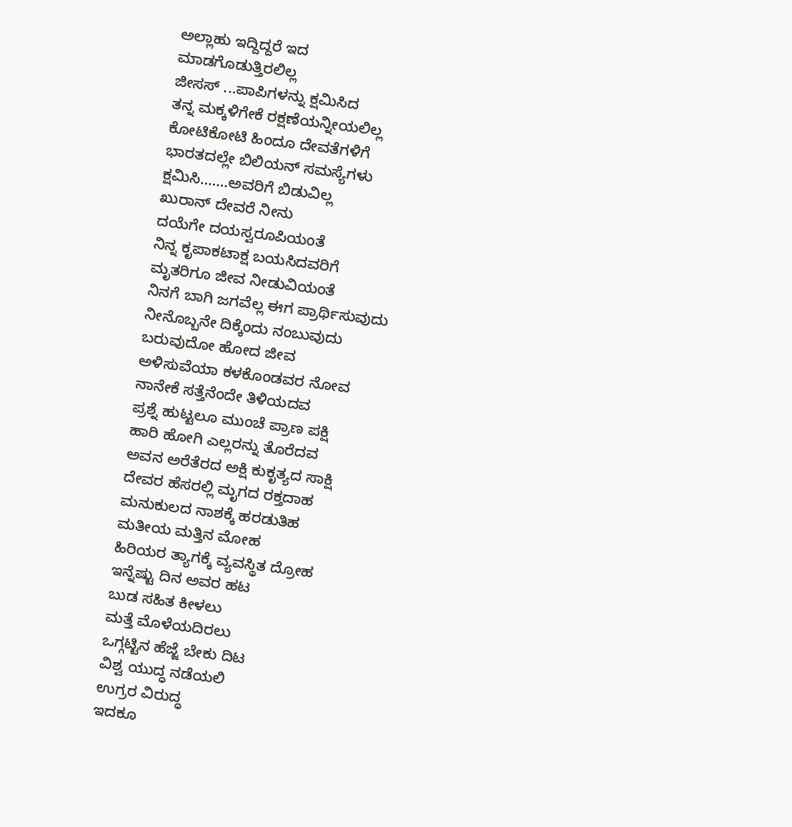ಅಲ್ಲಾಹು ಇದ್ದಿದ್ದರೆ ಇದ
ಮಾಡಗೊಡುತ್ತಿರಲಿಲ್ಲ
ಜೀಸಸ್ ...ಪಾಪಿಗಳನ್ನು ಕ್ಷಮಿಸಿದ
ತನ್ನ ಮಕ್ಕಳಿಗೇಕೆ ರಕ್ಷಣೆಯನ್ನೀಯಲಿಲ್ಲ
ಕೋಟಿಕೋಟಿ ಹಿಂದೂ ದೇವತೆಗಳಿಗೆ
ಭಾರತದಲ್ಲೇ ಬಿಲಿಯನ್ ಸಮಸ್ಯೆಗಳು
ಕ್ಷಮಿಸಿ.......ಅವರಿಗೆ ಬಿಡುವಿಲ್ಲ
ಖುರಾನ್ ದೇವರೆ ನೀನು
ದಯೆಗೇ ದಯಸ್ವರೂಪಿಯಂತೆ
ನಿನ್ನ ಕೃಪಾಕಟಾಕ್ಷ ಬಯಸಿದವರಿಗೆ
ಮೃತರಿಗೂ ಜೀವ ನೀಡುವಿಯಂತೆ
ನಿನಗೆ ಬಾಗಿ ಜಗವೆಲ್ಲ ಈಗ ಪ್ರಾರ್ಥಿಸುವುದು
ನೀನೊಬ್ಬನೇ ದಿಕ್ಕೆಂದು ನಂಬುವುದು
ಬರುವುದೋ ಹೋದ ಜೀವ
ಅಳಿಸುವೆಯಾ ಕಳಕೊಂಡವರ ನೋವ
ನಾನೇಕೆ ಸತ್ತೆನೆಂದೇ ತಿಳಿಯದವ
ಪ್ರಶ್ನೆ ಹುಟ್ಟಲೂ ಮುಂಚೆ ಪ್ರಾಣ ಪಕ್ಷಿ
ಹಾರಿ ಹೋಗಿ ಎಲ್ಲರನ್ನು ತೊರೆದವ
ಅವನ ಅರೆತೆರದ ಅಕ್ಷಿ ಕುಕೃತ್ಯದ ಸಾಕ್ಷಿ
ದೇವರ ಹೆಸರಲ್ಲಿ ಮೃಗದ ರಕ್ತದಾಹ
ಮನುಕುಲದ ನಾಶಕ್ಕೆ ಹರಡುತಿಹ
ಮತೀಯ ಮತ್ತಿನ ಮೋಹ
ಹಿರಿಯರ ತ್ಯಾಗಕ್ಕೆ ವ್ಯವಸ್ಥಿತ ದ್ರೋಹ
ಇನ್ನೆಷ್ಟು ದಿನ ಅವರ ಹಟ
ಬುಡ ಸಹಿತ ಕೀಳಲು
ಮತ್ತೆ ಮೊಳೆಯದಿರಲು
ಒಗ್ಗಟ್ಟಿನ ಹೆಜ್ಜೆ ಬೇಕು ದಿಟ
ವಿಶ್ವ ಯುದ್ಧ ನಡೆಯಲಿ
ಉಗ್ರರ ವಿರುದ್ಧ
ಇದಕೂ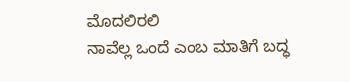ಮೊದಲಿರಲಿ
ನಾವೆಲ್ಲ ಒಂದೆ ಎಂಬ ಮಾತಿಗೆ ಬದ್ಧ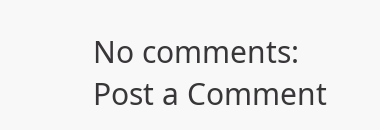No comments:
Post a Comment